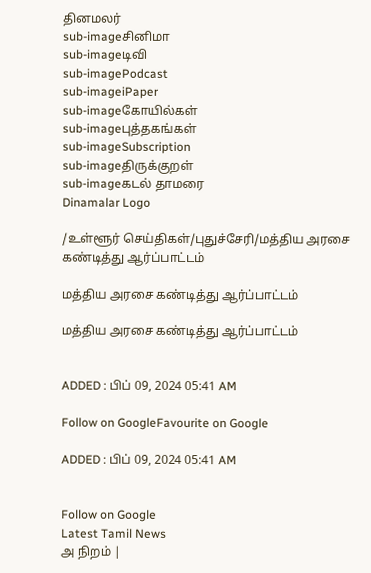தினமலர்
sub-imageசினிமா
sub-imageடிவி
sub-imagePodcast
sub-imageiPaper
sub-imageகோயில்கள்
sub-imageபுத்தகங்கள்
sub-imageSubscription
sub-imageதிருக்குறள்
sub-imageகடல் தாமரை
Dinamalar Logo

/உள்ளூர் செய்திகள்/புதுச்சேரி/மத்திய அரசை கண்டித்து ஆர்ப்பாட்டம்

மத்திய அரசை கண்டித்து ஆர்ப்பாட்டம்

மத்திய அரசை கண்டித்து ஆர்ப்பாட்டம்


ADDED : பிப் 09, 2024 05:41 AM

Follow on GoogleFavourite on Google

ADDED : பிப் 09, 2024 05:41 AM


Follow on Google
Latest Tamil News
அ நிறம் |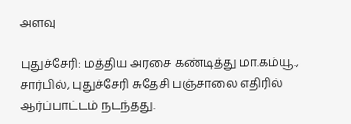அளவு

புதுச்சேரி: மத்திய அரசை கண்டித்து மா.கம்யூ., சார்பில், புதுச்சேரி சுதேசி பஞ்சாலை எதிரில் ஆர்ப்பாட்டம் நடந்தது.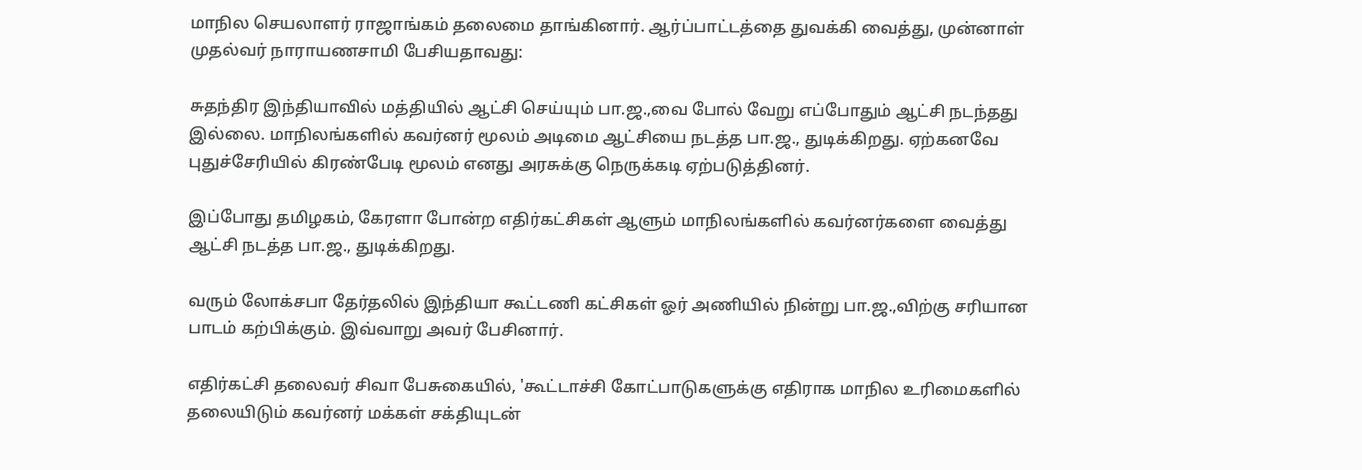மாநில செயலாளர் ராஜாங்கம் தலைமை தாங்கினார். ஆர்ப்பாட்டத்தை துவக்கி வைத்து, முன்னாள் முதல்வர் நாராயணசாமி பேசியதாவது:

சுதந்திர இந்தியாவில் மத்தியில் ஆட்சி செய்யும் பா.ஜ.,வை போல் வேறு எப்போதும் ஆட்சி நடந்தது இல்லை. மாநிலங்களில் கவர்னர் மூலம் அடிமை ஆட்சியை நடத்த பா.ஜ., துடிக்கிறது. ஏற்கனவே புதுச்சேரியில் கிரண்பேடி மூலம் எனது அரசுக்கு நெருக்கடி ஏற்படுத்தினர்.

இப்போது தமிழகம், கேரளா போன்ற எதிர்கட்சிகள் ஆளும் மாநிலங்களில் கவர்னர்களை வைத்து ஆட்சி நடத்த பா.ஜ., துடிக்கிறது.

வரும் லோக்சபா தேர்தலில் இந்தியா கூட்டணி கட்சிகள் ஓர் அணியில் நின்று பா.ஜ.,விற்கு சரியான பாடம் கற்பிக்கும். இவ்வாறு அவர் பேசினார்.

எதிர்கட்சி தலைவர் சிவா பேசுகையில், 'கூட்டாச்சி கோட்பாடுகளுக்கு எதிராக மாநில உரிமைகளில் தலையிடும் கவர்னர் மக்கள் சக்தியுடன்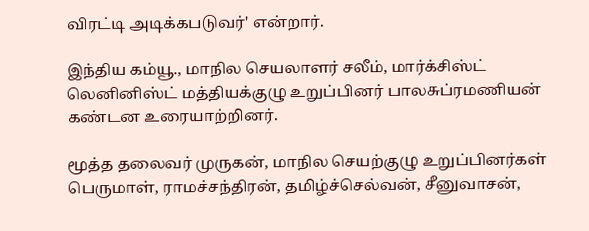விரட்டி அடிக்கபடுவர்' என்றார்.

இந்திய கம்யூ., மாநில செயலாளர் சலீம், மார்க்சிஸ்ட் லெனினிஸ்ட் மத்தியக்குழு உறுப்பினர் பாலசுப்ரமணியன் கண்டன உரையாற்றினர்.

மூத்த தலைவர் முருகன், மாநில செயற்குழு உறுப்பினர்கள் பெருமாள், ராமச்சந்திரன், தமிழ்ச்செல்வன், சீனுவாசன்,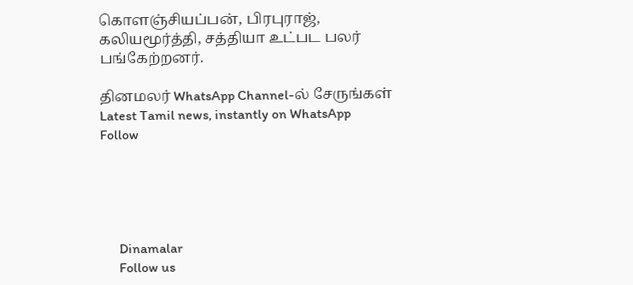கொளஞ்சியப்பன், பிரபுராஜ், கலியமூர்த்தி, சத்தியா உட்பட பலர் பங்கேற்றனர்.

தினமலர் WhatsApp Channel-ல் சேருங்கள்
Latest Tamil news, instantly on WhatsApp
Follow





      Dinamalar
      Follow us